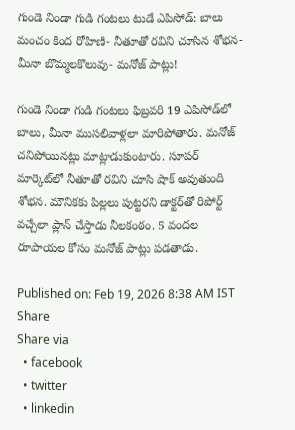గుండె నిండా గుడి గంటలు టుడే ఎపిసోడ్: బాలు మంచం కింద రోహిణి- నీతూతో రవిని చూసిన శోభన- మీనా బొమ్మలకొలువు- మనోజ్ పాట్లు!

గుండె నిండా గుడి గంటలు ఫిబ్రవరి 19 ఎపిసోడ్‌లో బాలు, మీనా ముసలివాళ్లలా మారిపోతారు. మనోజ్ చనిపోయినట్లు మాట్లాడుకుంటారు. సూపర్ మార్కెట్‌లో నీతూతో రవిని చూసి షాక్ అవుతుంది శోభన. మౌనికకు పిల్లలు పుట్టరని డాక్టర్‌తో రిపోర్ట్ వచ్చేలా ప్లాన్ చేస్తాడు నీలకంఠం. 5 వందల రూపాయల కోసం మనోజ్ పాట్లు పడతాడు.

Published on: Feb 19, 2026 8:38 AM IST
Share
Share via
  • facebook
  • twitter
  • linkedin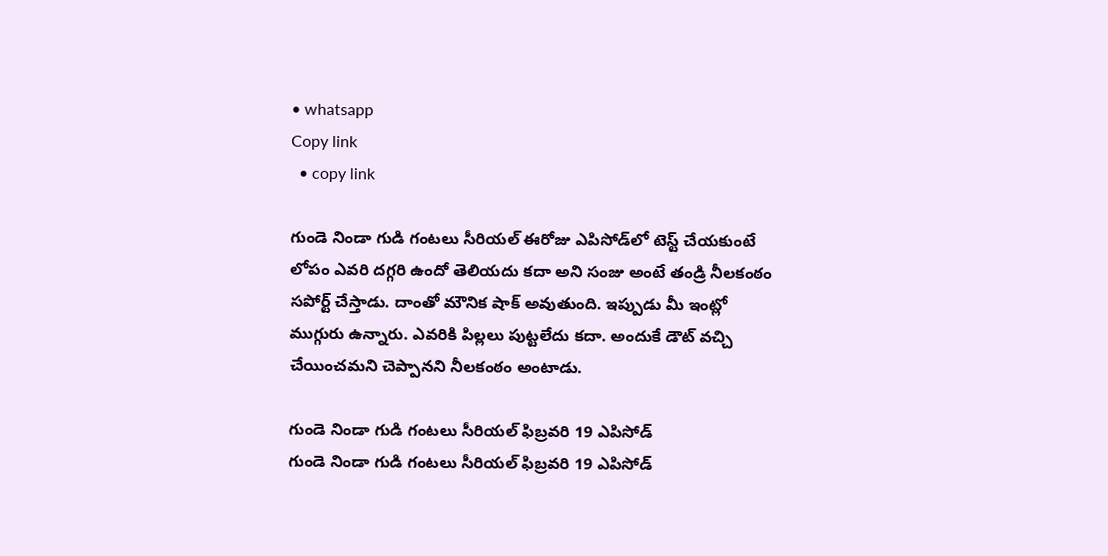• whatsapp
Copy link
  • copy link

గుండె నిండా గుడి గంటలు సీరియల్‌‌ ఈరోజు ఎపిసోడ్‌లో టెస్ట్ చేయకుంటే లోపం ఎవరి దగ్గరి ఉందో తెలియదు కదా అని సంజు అంటే తండ్రి నీలకంఠం సపోర్ట్ చేస్తాడు. దాంతో మౌనిక షాక్ అవుతుంది. ఇప్పుడు మీ ఇంట్లో ముగ్గురు ఉన్నారు. ఎవరికి పిల్లలు పుట్టలేదు కదా. అందుకే డౌట్ వచ్చి చేయించమని చెప్పానని నీలకంఠం అంటాడు.

గుండె నిండా గుడి గంటలు సీరియల్ ఫిబ్రవరి 19 ఎపిసోడ్‌
గుండె నిండా గుడి గంటలు సీరియల్ ఫిబ్రవరి 19 ఎపిసోడ్‌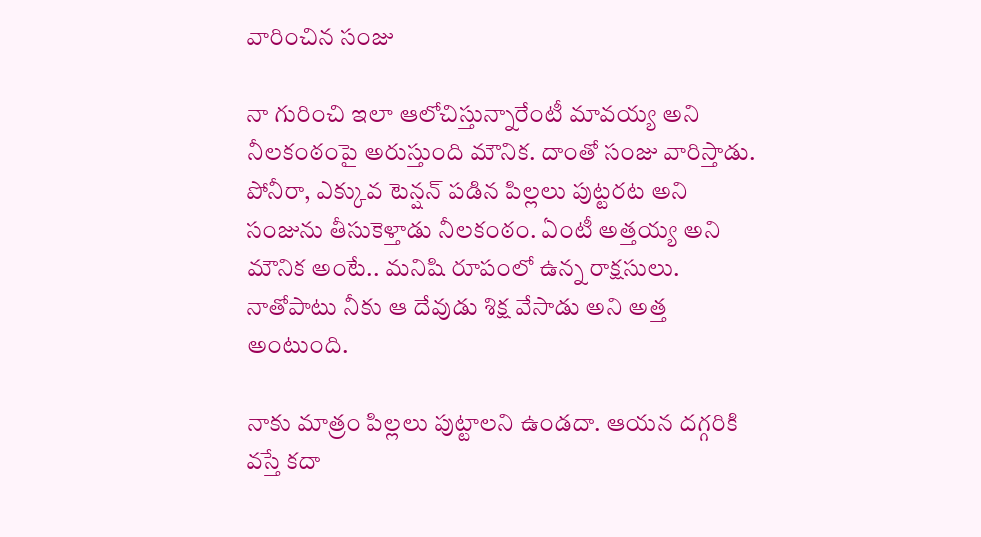వారించిన సంజు

నా గురించి ఇలా ఆలోచిస్తున్నారేంటీ మావయ్య అని నీలకంఠంపై అరుస్తుంది మౌనిక. దాంతో సంజు వారిస్తాడు. పోనీరా, ఎక్కువ టెన్షన్ పడిన పిల్లలు పుట్టరట అని సంజును తీసుకెళ్తాడు నీలకంఠం. ఏంటీ అత్తయ్య అని మౌనిక అంటే.. మనిషి రూపంలో ఉన్న రాక్షసులు. నాతోపాటు నీకు ఆ దేవుడు శిక్ష వేసాడు అని అత్త అంటుంది.

నాకు మాత్రం పిల్లలు పుట్టాలని ఉండదా. ఆయన దగ్గరికి వస్తే కదా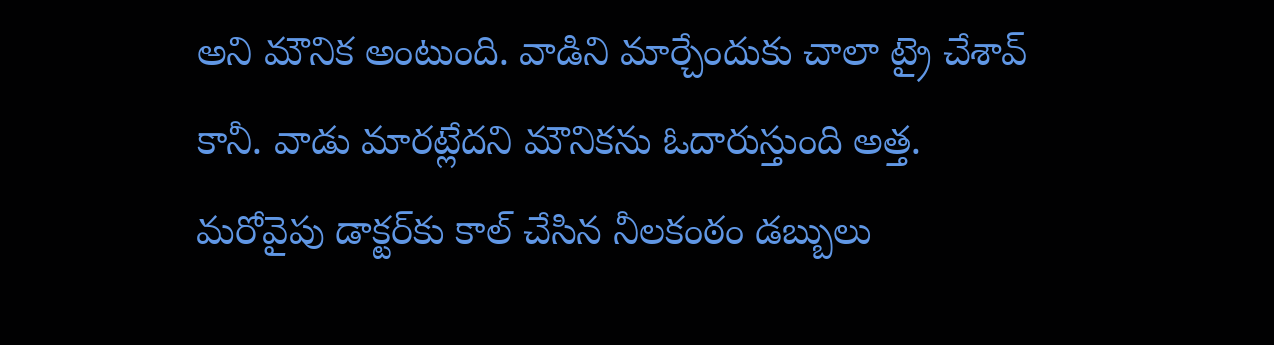అని మౌనిక అంటుంది. వాడిని మార్చేందుకు చాలా ట్రై చేశావ్ కానీ. వాడు మారట్లేదని మౌనికను ఓదారుస్తుంది అత్త. మరోవైపు డాక్టర్‌కు కాల్ చేసిన నీలకంఠం డబ్బులు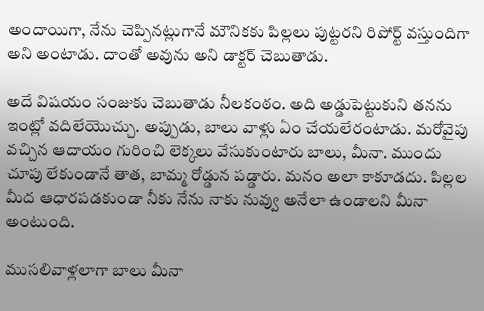అందాయిగా, నేను చెప్పినట్లుగానే మౌనికకు పిల్లలు పుట్టరని రిపోర్ట్ వస్తుందిగా అని అంటాడు. దాంతో అవును అని డాక్టర్ చెబుతాడు.

అదే విషయం సంజుకు చెబుతాడు నీలకంఠం. అది అడ్డుపెట్టుకుని తనను ఇంట్లో వదిలేయొచ్చు. అప్పుడు, బాలు వాళ్లు ఏం చేయలేరంటాడు. మరోవైపు వచ్చిన ఆదాయం గురించి లెక్కలు వేసుకుంటారు బాలు, మీనా. ముందు చూపు లేకుండానే తాత, బామ్మ రోడ్డున పడ్డారు. మనం అలా కాకూడదు. పిల్లల మీద ఆధారపడకుండా నీకు నేను నాకు నువ్వు అనేలా ఉండాలని మీనా అంటుంది.

ముసలివాళ్లలాగా బాలు మీనా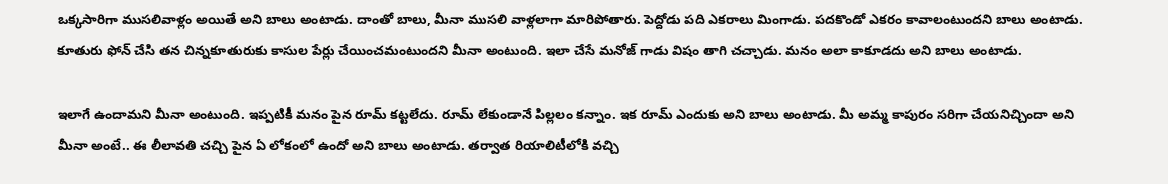ఒక్కసారిగా ముసలివాళ్లం అయితే అని బాలు అంటాడు. దాంతో బాలు, మీనా ముసలి వాళ్లలాగా మారిపోతారు. పెద్దోడు పది ఎకరాలు మింగాడు. పదకొండో ఎకరం కావాలంటుందని బాలు అంటాడు. కూతురు ఫోన్ చేసి తన చిన్నకూతురుకు కాసుల పేర్లు చేయించమంటుందని మీనా అంటుంది. ఇలా చేసే మనోజ్ గాడు విషం తాగి చచ్చాడు. మనం అలా కాకూడదు అని బాలు అంటాడు.

ఇలాగే ఉందామని మీనా అంటుంది. ఇప్పటికీ మనం పైన రూమ్ కట్టలేదు. రూమ్ లేకుండానే పిల్లలం కన్నాం. ఇక రూమ్ ఎందుకు అని బాలు అంటాడు. మీ అమ్మ కాపురం సరిగా చేయనిచ్చిందా అని మీనా అంటే.. ఈ లీలావతి చచ్చి పైన ఏ లోకంలో ఉందో అని బాలు అంటాడు. తర్వాత రియాలిటీలోకి వచ్చి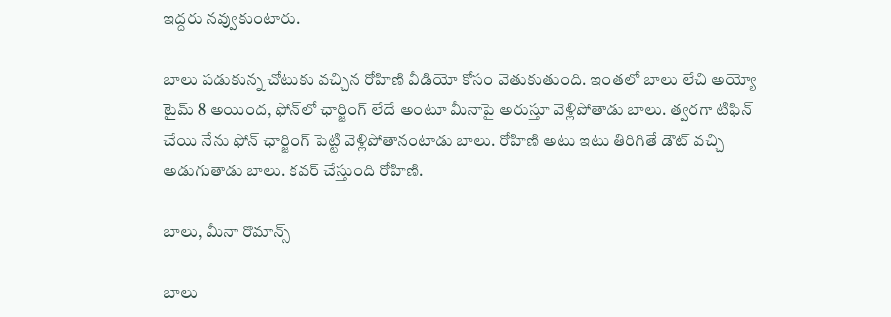ఇద్దరు నవ్వుకుంటారు.

బాలు పడుకున్న చోటుకు వచ్చిన రోహిణి వీడియో కోసం వెతుకుతుంది. ఇంతలో బాలు లేచి అయ్యో టైమ్ 8 అయింద, ఫోన్‌లో ఛార్జింగ్ లేదే అంటూ మీనాపై అరుస్తూ వెళ్లిపోతాడు బాలు. త్వరగా టిఫిన్ చేయి నేను ఫోన్ ఛార్జింగ్ పెట్టి వెళ్లిపోతానంటాడు బాలు. రోహిణి అటు ఇటు తిరిగితే డౌట్ వచ్చి అడుగుతాడు బాలు. కవర్ చేస్తుంది రోహిణి.

బాలు, మీనా రొమాన్స్

బాలు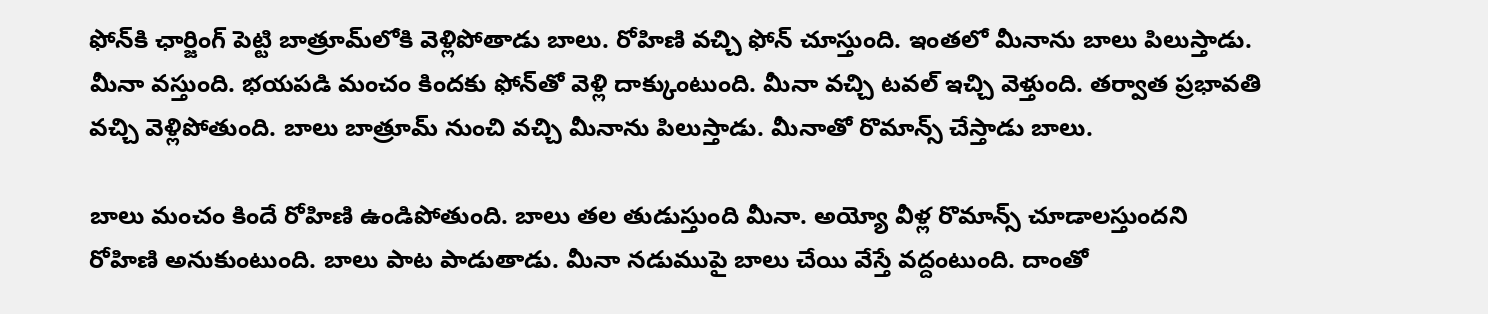ఫోన్‌కి ఛార్జింగ్ పెట్టి బాత్రూమ్‌లోకి వెళ్లిపోతాడు బాలు. రోహిణి వచ్చి ఫోన్ చూస్తుంది. ఇంతలో మీనాను బాలు పిలుస్తాడు. మీనా వస్తుంది. భయపడి మంచం కిందకు ఫోన్‌తో వెళ్లి దాక్కుంటుంది. మీనా వచ్చి టవల్ ఇచ్చి వెళ్తుంది. తర్వాత ప్రభావతి వచ్చి వెళ్లిపోతుంది. బాలు బాత్రూమ్ నుంచి వచ్చి మీనాను పిలుస్తాడు. మీనాతో రొమాన్స్ చేస్తాడు బాలు.

బాలు మంచం కిందే రోహిణి ఉండిపోతుంది. బాలు తల తుడుస్తుంది మీనా. అయ్యో వీళ్ల రొమాన్స్ చూడాలస్తుందని రోహిణి అనుకుంటుంది. బాలు పాట పాడుతాడు. మీనా నడుముపై బాలు చేయి వేస్తే వద్దంటుంది. దాంతో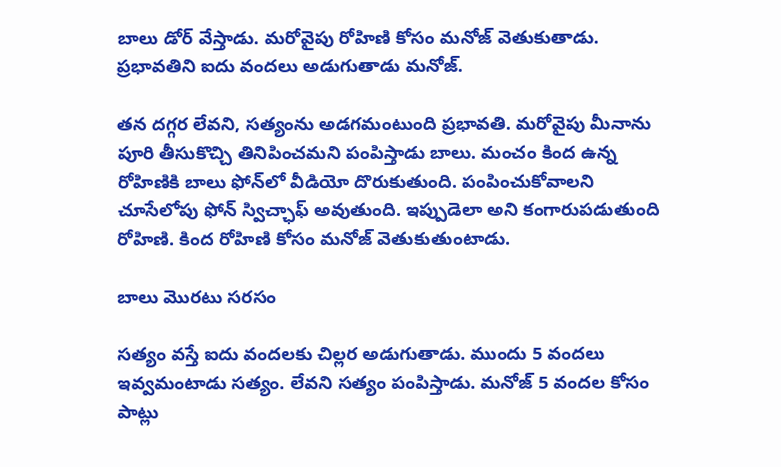బాలు డోర్ వేస్తాడు. మరోవైపు రోహిణి కోసం మనోజ్ వెతుకుతాడు. ప్రభావతిని ఐదు వందలు అడుగుతాడు మనోజ్.

తన దగ్గర లేవని, సత్యంను అడగమంటుంది ప్రభావతి. మరోవైపు మీనాను పూరి తీసుకొచ్చి తినిపించమని పంపిస్తాడు బాలు. మంచం కింద ఉన్న రోహిణికి బాలు ఫోన్‌లో వీడియో దొరుకుతుంది. పంపించుకోవాలని చూసేలోపు ఫోన్ స్విచ్ఛాఫ్ అవుతుంది. ఇప్పుడెలా అని కంగారుపడుతుంది రోహిణి. కింద రోహిణి కోసం మనోజ్ వెతుకుతుంటాడు.

బాలు మొరటు సరసం

సత్యం వస్తే ఐదు వందలకు చిల్లర అడుగుతాడు. ముందు 5 వందలు ఇవ్వమంటాడు సత్యం. లేవని సత్యం పంపిస్తాడు. మనోజ్ 5 వందల కోసం పాట్లు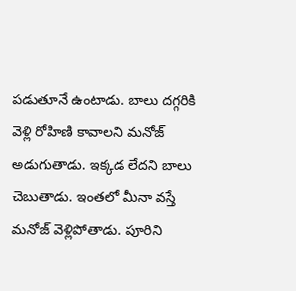పడుతూనే ఉంటాడు. బాలు దగ్గరికి వెళ్లి రోహిణి కావాలని మనోజ్ అడుగుతాడు. ఇక్కడ లేదని బాలు చెబుతాడు. ఇంతలో మీనా వస్తే మనోజ్ వెళ్లిపోతాడు. పూరిని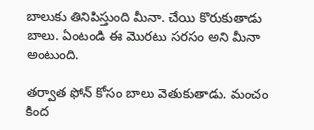బాలుకు తినిపిస్తుంది మీనా. చేయి కొరుకుతాడు బాలు. ఏంటండి ఈ మొరటు సరసం అని మీనా అంటుంది.

తర్వాత ఫోన్ కోసం బాలు వెతుకుతాడు. మంచం కింద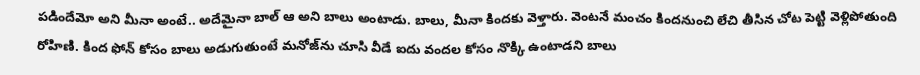పడిందేమో అని మీనా అంటే.. అదేమైనా బాల్ ఆ అని బాలు అంటాడు. బాలు, మీనా కిందకు వెళ్తారు. వెంటనే మంచం కిందనుంచి లేచి తీసిన చోట పెట్టి వెళ్లిపోతుంది రోహిణి. కింద ఫోన్ కోసం బాలు అడుగుతుంటే మనోజ్‌ను చూసి వీడే ఐదు వందల కోసం నొక్కి ఉంటాడని బాలు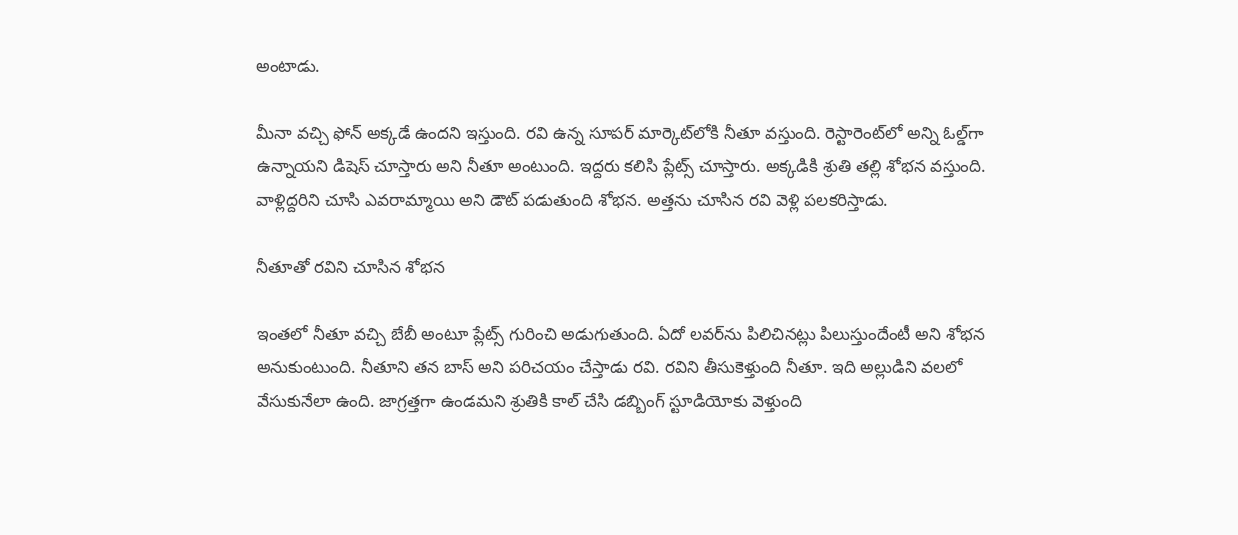అంటాడు.

మీనా వచ్చి ఫోన్ అక్కడే ఉందని ఇస్తుంది. రవి ఉన్న సూపర్ మార్కెట్‌లోకి నీతూ వస్తుంది. రెస్టారెంట్‌లో అన్ని ఓల్డ్‌గా ఉన్నాయని డిషెస్ చూస్తారు అని నీతూ అంటుంది. ఇద్దరు కలిసి ప్లేట్స్ చూస్తారు. అక్కడికి శ్రుతి తల్లి శోభన వస్తుంది. వాళ్లిద్దరిని చూసి ఎవరామ్మాయి అని డౌట్ పడుతుంది శోభన. అత్తను చూసిన రవి వెళ్లి పలకరిస్తాడు.

నీతూతో రవిని చూసిన శోభన

ఇంతలో నీతూ వచ్చి బేబీ అంటూ ప్లేట్స్ గురించి అడుగుతుంది. ఏదో లవర్‌ను పిలిచినట్లు పిలుస్తుందేంటీ అని శోభన అనుకుంటుంది. నీతూని తన బాస్ అని పరిచయం చేస్తాడు రవి. రవిని తీసుకెళ్తుంది నీతూ. ఇది అల్లుడిని వలలో వేసుకునేలా ఉంది. జాగ్రత్తగా ఉండమని శ్రుతికి కాల్ చేసి డబ్బింగ్ స్టూడియోకు వెళ్తుంది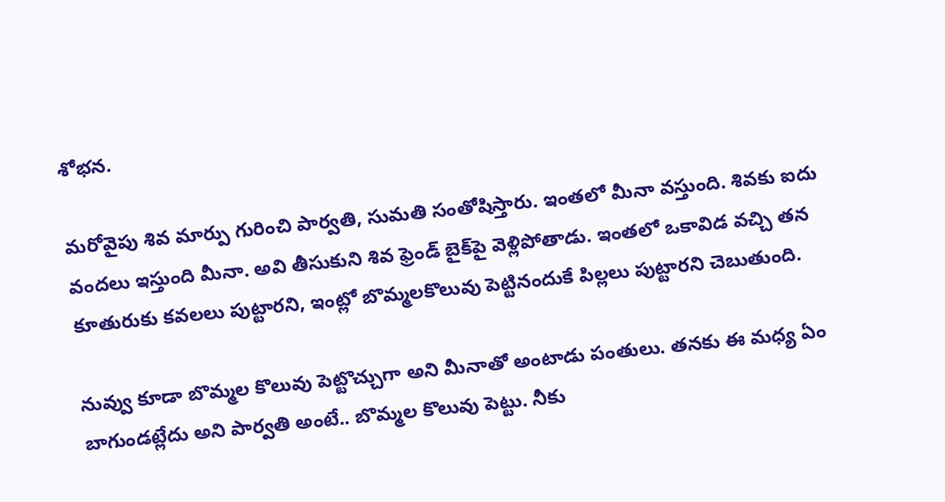శోభన.

మరోవైపు శివ మార్పు గురించి పార్వతి, సుమతి సంతోషిస్తారు. ఇంతలో మీనా వస్తుంది. శివకు ఐదు వందలు ఇస్తుంది మీనా. అవి తీసుకుని శివ ఫ్రెండ్ బైక్‌పై వెళ్లిపోతాడు. ఇంతలో ఒకావిడ వచ్చి తన కూతురుకు కవలలు పుట్టారని, ఇంట్లో బొమ్మలకొలువు పెట్టినందుకే పిల్లలు పుట్టారని చెబుతుంది.

నువ్వు కూడా బొమ్మల కొలువు పెట్టొచ్చుగా అని మీనాతో అంటాడు పంతులు. తనకు ఈ మధ్య ఏం బాగుండట్లేదు అని పార్వతి అంటే.. బొమ్మల కొలువు పెట్టు. నీకు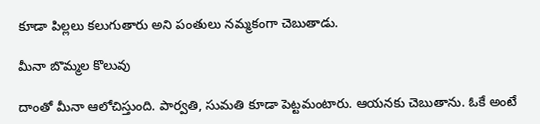కూడా పిల్లలు కలుగుతారు అని పంతులు నమ్మకంగా చెబుతాడు.

మీనా బొమ్మల కొలువు

దాంతో మీనా ఆలోచిస్తుంది. పార్వతి, సుమతి కూడా పెట్టమంటారు. ఆయనకు చెబుతాను. ఓకే అంటే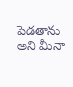పెడతాను అని మీనా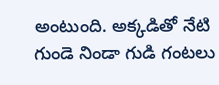అంటుంది. అక్కడితో నేటి గుండె నిండా గుడి గంటలు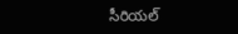సీరియల్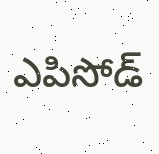ఎపిసోడ్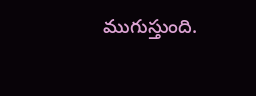ముగుస్తుంది.